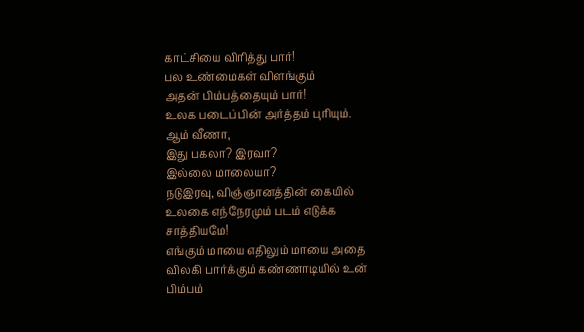காட்சியை விரித்து பார்!
பல உண்மைகள் விளங்கும்
அதன் பிம்பத்தையும் பார்!
உலக படைப்பின் அர்த்தம் புரியும்.
ஆம் வீணா,
இது பகலா? இரவா?
இல்லை மாலையா?
நடுஇரவு, விஞ்ஞானத்தின் கையில்
உலகை எந்நேரமும் படம் எடுக்க
சாத்தியமே!
எங்கும் மாயை எதிலும் மாயை அதை
விலகி பார்க்கும் கண்ணாடியில் உன்
பிம்பம்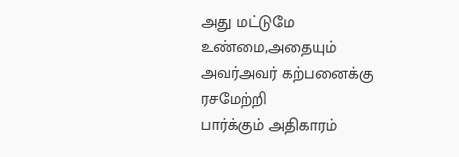அது மட்டுமே உண்மை,அதையும்
அவர்அவர் கற்பனைக்கு ரசமேற்றி
பார்க்கும் அதிகாரம்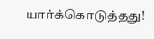யார்க்கொடுத்தது!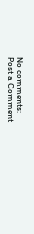No comments:
Post a Comment